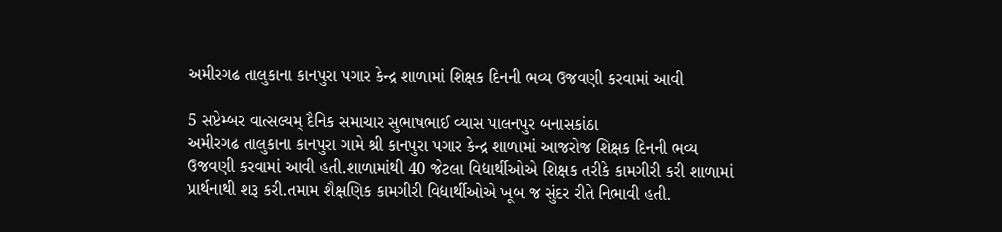અમીરગઢ તાલુકાના કાનપુરા પગાર કેન્દ્ર શાળામાં શિક્ષક દિનની ભવ્ય ઉજવણી કરવામાં આવી

5 સપ્ટેમ્બર વાત્સલ્યમ્ દૈનિક સમાચાર સુભાષભાઈ વ્યાસ પાલનપુર બનાસકાંઠા
અમીરગઢ તાલુકાના કાનપુરા ગામે શ્રી કાનપુરા પગાર કેન્દ્ર શાળામાં આજરોજ શિક્ષક દિનની ભવ્ય ઉજવણી કરવામાં આવી હતી.શાળામાંથી 40 જેટલા વિદ્યાર્થીઓએ શિક્ષક તરીકે કામગીરી કરી શાળામાં પ્રાર્થનાથી શરૂ કરી.તમામ શૈક્ષણિક કામગીરી વિદ્યાર્થીઓએ ખૂબ જ સુંદર રીતે નિભાવી હતી.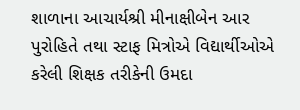શાળાના આચાર્યશ્રી મીનાક્ષીબેન આર પુરોહિતે તથા સ્ટાફ મિત્રોએ વિદ્યાર્થીઓએ કરેલી શિક્ષક તરીકેની ઉમદા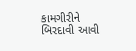કામગીરીને બિરદાવી આવી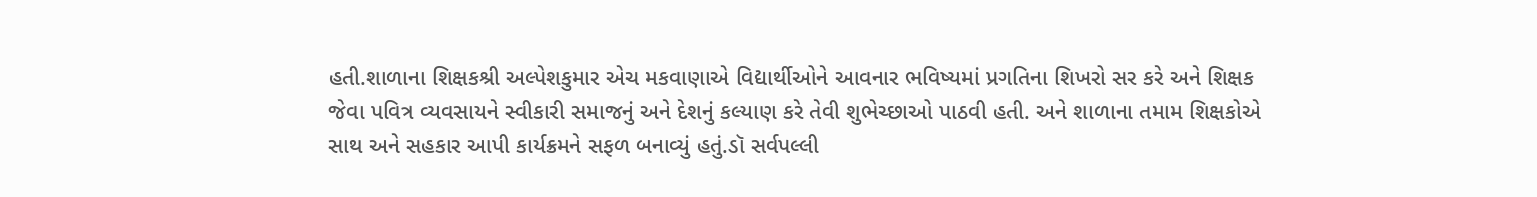હતી.શાળાના શિક્ષકશ્રી અલ્પેશકુમાર એચ મકવાણાએ વિદ્યાર્થીઓને આવનાર ભવિષ્યમાં પ્રગતિના શિખરો સર કરે અને શિક્ષક જેવા પવિત્ર વ્યવસાયને સ્વીકારી સમાજનું અને દેશનું કલ્યાણ કરે તેવી શુભેચ્છાઓ પાઠવી હતી. અને શાળાના તમામ શિક્ષકોએ સાથ અને સહકાર આપી કાર્યક્રમને સફળ બનાવ્યું હતું.ડૉ સર્વપલ્લી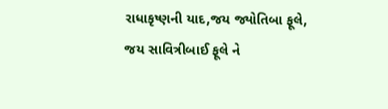રાધાકૃષ્ણની યાદ,જય જ્યોતિબા ફૂલે, જય સાવિત્રીબાઈ ફૂલે ને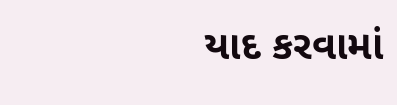યાદ કરવામાં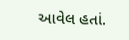આવેલ હતાં.